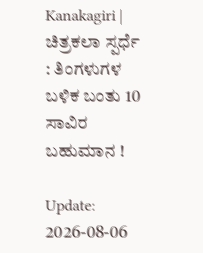Kanakagiri | ಚಿತ್ರಕಲಾ ಸ್ಪರ್ಧೆ : ತಿಂಗಳುಗಳ ಬಳಿಕ ಬಂತು 10 ಸಾವಿರ ಬಹುಮಾನ !

Update: 2026-08-06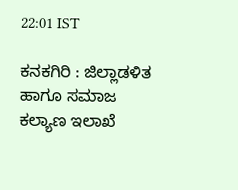22:01 IST

ಕನಕಗಿರಿ : ಜಿಲ್ಲಾಡಳಿತ ಹಾಗೂ ಸಮಾಜ ಕಲ್ಯಾಣ ಇಲಾಖೆ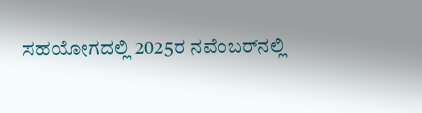ಸಹಯೋಗದಲ್ಲಿ 2025ರ ನವೆಂಬರ್‌ನಲ್ಲಿ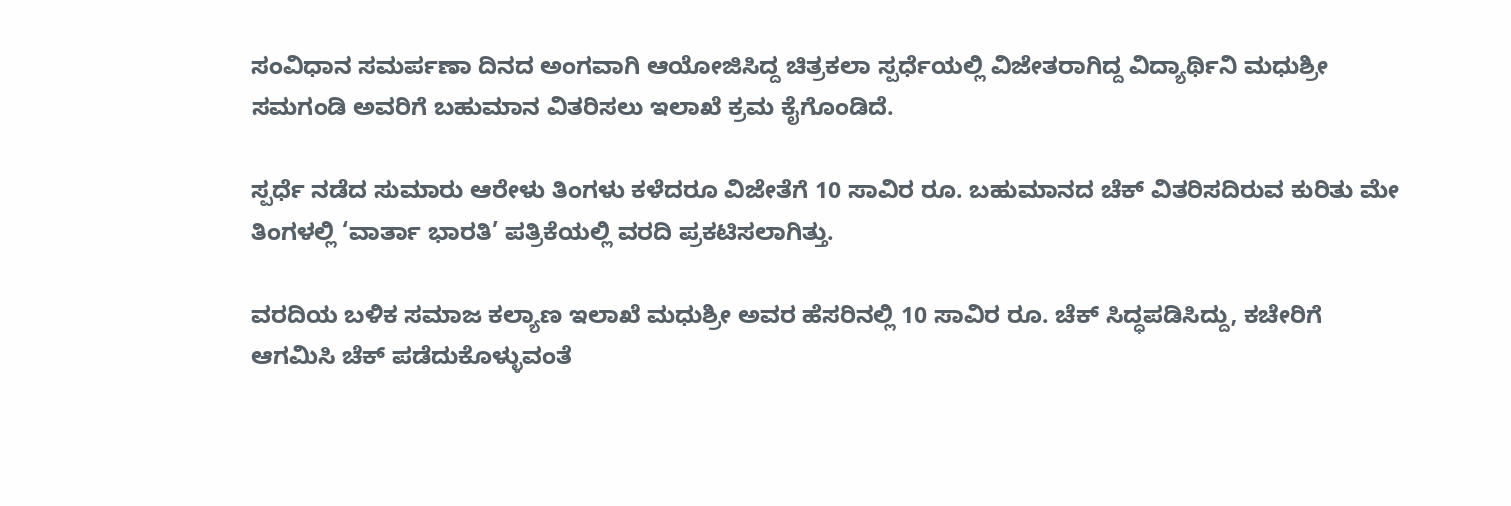ಸಂವಿಧಾನ ಸಮರ್ಪಣಾ ದಿನದ ಅಂಗವಾಗಿ ಆಯೋಜಿಸಿದ್ದ ಚಿತ್ರಕಲಾ ಸ್ಪರ್ಧೆಯಲ್ಲಿ ವಿಜೇತರಾಗಿದ್ದ ವಿದ್ಯಾರ್ಥಿನಿ ಮಧುಶ್ರೀ ಸಮಗಂಡಿ ಅವರಿಗೆ ಬಹುಮಾನ ವಿತರಿಸಲು ಇಲಾಖೆ ಕ್ರಮ ಕೈಗೊಂಡಿದೆ.

ಸ್ಪರ್ಧೆ ನಡೆದ ಸುಮಾರು ಆರೇಳು ತಿಂಗಳು ಕಳೆದರೂ ವಿಜೇತೆಗೆ 10 ಸಾವಿರ ರೂ. ಬಹುಮಾನದ ಚೆಕ್ ವಿತರಿಸದಿರುವ ಕುರಿತು ಮೇ ತಿಂಗಳಲ್ಲಿ ‘ವಾರ್ತಾ ಭಾರತಿ’ ಪತ್ರಿಕೆಯಲ್ಲಿ ವರದಿ ಪ್ರಕಟಿಸಲಾಗಿತ್ತು.

ವರದಿಯ ಬಳಿಕ ಸಮಾಜ ಕಲ್ಯಾಣ ಇಲಾಖೆ ಮಧುಶ್ರೀ ಅವರ ಹೆಸರಿನಲ್ಲಿ 10 ಸಾವಿರ ರೂ. ಚೆಕ್ ಸಿದ್ಧಪಡಿಸಿದ್ದು, ಕಚೇರಿಗೆ ಆಗಮಿಸಿ ಚೆಕ್ ಪಡೆದುಕೊಳ್ಳುವಂತೆ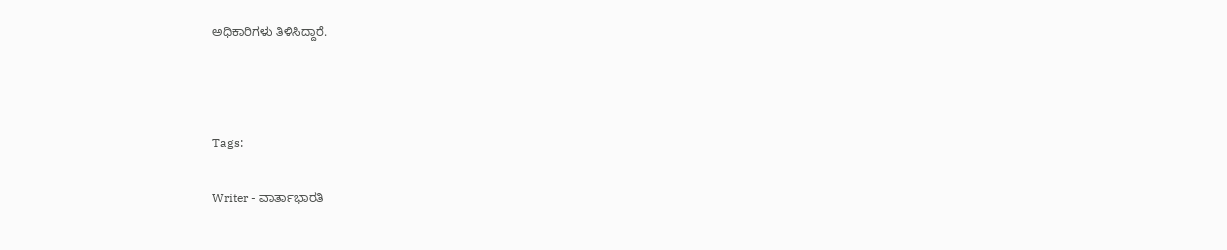ಅಧಿಕಾರಿಗಳು ತಿಳಿಸಿದ್ದಾರೆ.



Tags:

Writer - ವಾರ್ತಾಭಾರತಿ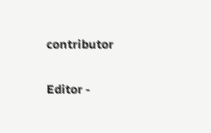contributor

Editor -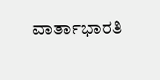ವಾರ್ತಾಭಾರತಿ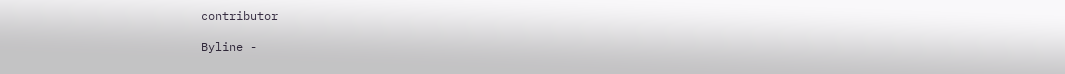contributor

Byline -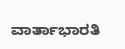ವಾರ್ತಾಭಾರತಿ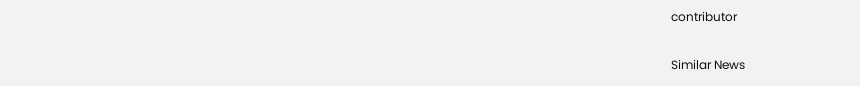contributor

Similar News